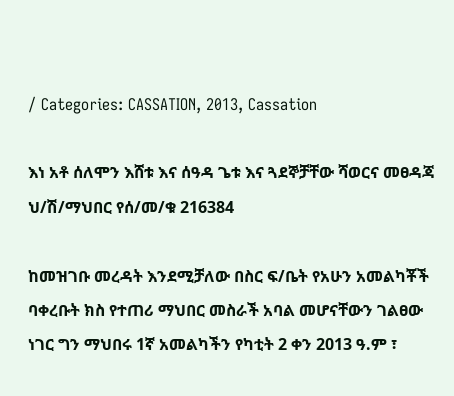/ Categories: CASSATION, 2013, Cassation

እነ አቶ ሰለሞን እሸቱ እና ሰዓዳ ጌቱ እና ጓደኞቻቸው ሻወርና መፀዳጃ ህ/ሽ/ማህበር የሰ/መ/ቁ 216384

ከመዝገቡ መረዳት እንደሚቻለው በስር ፍ/ቤት የአሁን አመልካቾች ባቀረቡት ክስ የተጠሪ ማህበር መስራች አባል መሆናቸውን ገልፀው ነገር ግን ማህበሩ 1ኛ አመልካችን የካቲት 2 ቀን 2013 ዓ.ም ፣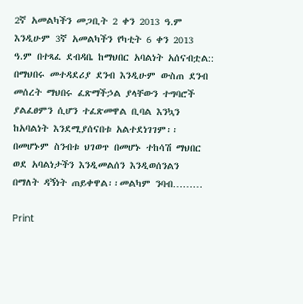2ኛ አመልካችን መጋቢት 2 ቀን 2013 ዓ.ም እንዲሁም 3ኛ አመልካችን የካቲት 6 ቀን 2013 ዓ.ም በተጻፈ ደብዳቤ ከማህበር አባልነት አሰናብቷል:: በማህበሩ መተዳደሪያ ደንብ እንዲሁም ውስጠ ደንብ መሰረት ማህበሩ ፈጽማችኃል ያላቸውን ተግባሮች ያልፈፀምን ሲሆን ተፈጽመዋል ቢባል እንኳን ከአባልነት እንደሚያሰናበቱ አልተደነገገም፡፡ በመሆኑም ስንብቱ ህገወጥ በመሆኑ ተከሳሽ ማህበር ወደ አባልነታችን እንዲመልሰን እንዲወሰንልን  በማለት ዳኝነት ጠይቀዋል፡፡መልካም ንባብ………

Print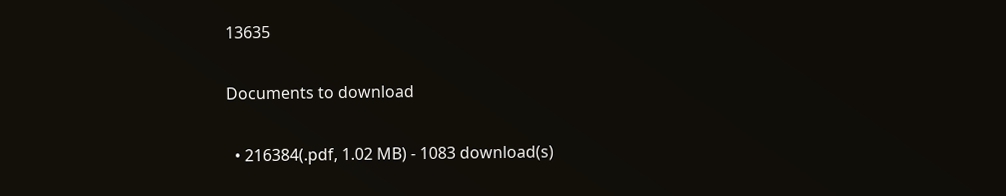13635

Documents to download

  • 216384(.pdf, 1.02 MB) - 1083 download(s)